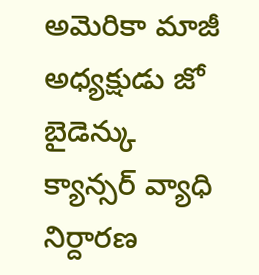అమెరికా మాజీ అధ్యక్షుడు జో బైడెన్కు క్యాన్సర్ వ్యాధి నిర్దారణ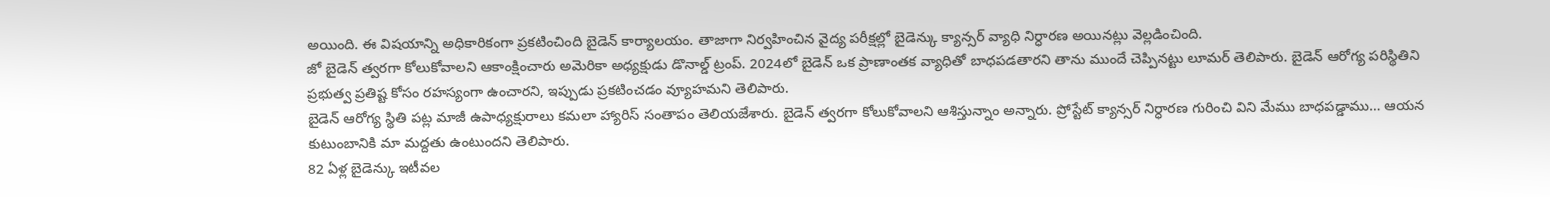అయింది. ఈ విషయాన్ని అధికారికంగా ప్రకటించింది బైడెన్ కార్యాలయం. తాజాగా నిర్వహించిన వైద్య పరీక్షల్లో బైడెన్కు క్యాన్సర్ వ్యాధి నిర్ధారణ అయినట్లు వెల్లడించింది.
జో బైడెన్ త్వరగా కోలుకోవాలని ఆకాంక్షించారు అమెరికా అధ్యక్షుడు డొనాల్డ్ ట్రంప్. 2024లో బైడెన్ ఒక ప్రాణాంతక వ్యాధితో బాధపడతారని తాను ముందే చెప్పినట్టు లూమర్ తెలిపారు. బైడెన్ ఆరోగ్య పరిస్థితిని ప్రభుత్వ ప్రతిష్ట కోసం రహస్యంగా ఉంచారని, ఇప్పుడు ప్రకటించడం వ్యూహమని తెలిపారు.
బైడెన్ ఆరోగ్య స్థితి పట్ల మాజీ ఉపాధ్యక్షురాలు కమలా హ్యారిస్ సంతాపం తెలియజేశారు. బైడెన్ త్వరగా కోలుకోవాలని ఆశిస్తున్నాం అన్నారు. ప్రోస్టేట్ క్యాన్సర్ నిర్ధారణ గురించి విని మేము బాధపడ్డాము… ఆయన కుటుంబానికి మా మద్దతు ఉంటుందని తెలిపారు.
82 ఏళ్ల బైడెన్కు ఇటీవల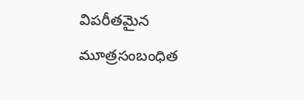విపరీతమైన మూత్రసంబంధిత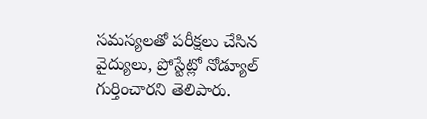సమస్యలతో పరీక్షలు చేసిన వైద్యులు, ప్రోస్టేట్లో నోడ్యూల్ గుర్తించారని తెలిపారు.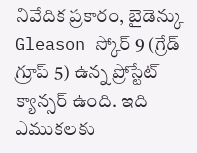నివేదిక ప్రకారం, బైడెన్కు Gleason స్కోర్ 9 (గ్రేడ్ గ్రూప్ 5) ఉన్న ప్రోస్టేట్ క్యాన్సర్ ఉంది. ఇది ఎముకలకు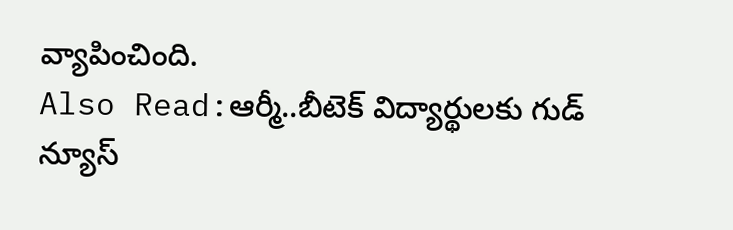వ్యాపించింది.
Also Read:ఆర్మీ..బీటెక్ విద్యార్థులకు గుడ్ న్యూస్